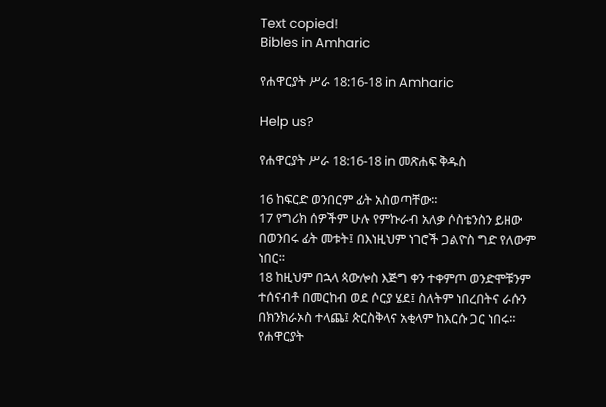Text copied!
Bibles in Amharic

የሐዋርያት ሥራ 18:16-18 in Amharic

Help us?

የሐዋርያት ሥራ 18:16-18 in መጽሐፍ ቅዱስ

16 ከፍርድ ወንበርም ፊት አስወጣቸው።
17 የግሪክ ሰዎችም ሁሉ የምኩራብ አለቃ ሶስቴንስን ይዘው በወንበሩ ፊት መቱት፤ በእነዚህም ነገሮች ጋልዮስ ግድ የለውም ነበር።
18 ከዚህም በኋላ ጳውሎስ እጅግ ቀን ተቀምጦ ወንድሞቹንም ተሰናብቶ በመርከብ ወደ ሶርያ ሄደ፤ ስለትም ነበረበትና ራሱን በክንክራኦስ ተላጨ፤ ጵርስቅላና አቂላም ከእርሱ ጋር ነበሩ።
የሐዋርያት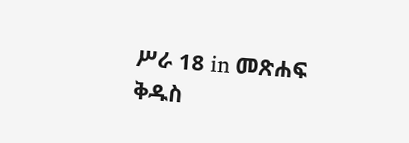ሥራ 18 in መጽሐፍ ቅዱስ